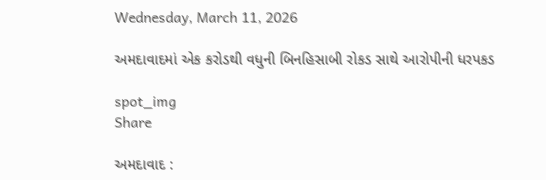Wednesday, March 11, 2026

અમદાવાદમાં એક કરોડથી વધુની બિનહિસાબી રોકડ સાથે આરોપીની ધરપકડ

spot_img
Share

અમદાવાદ :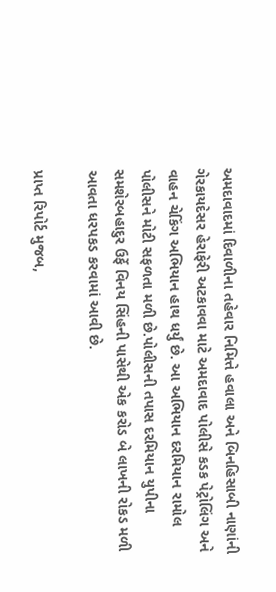અમદાવાદમાં દિવાળીના તહેવાર નિમિત્તે હવાલા અને બિનહિસાબી નાણાંની ગેરકાયદેસર હેરાફેરી અટકાવવા માટે અમદાવાદ પોલીસે કડક પેટ્રોલિંગ અને વાહન ચેકિંગ અભિયાન હાથ ધર્યું છે. આ અભિયાન દરમિયાન રામોલ પોલીસને મોટી સફળતા મળી છે.પોલીસની તપાસ દરમિયાન યુપીના સમશેરબહાદુર ઉર્ફે વિનય સિંહની પાસેથી એક કરોડ બે લાખની રોકડ મળી આવતા ધરપકડ કરવામાં આવી છે.

પ્રાપ્ત રિપોર્ટ મુજબ,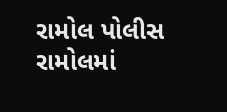રામોલ પોલીસ રામોલમાં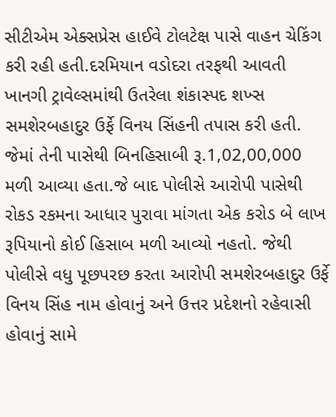સીટીએમ એક્સપ્રેસ હાઈવે ટોલટેક્ષ પાસે વાહન ચેકિંગ કરી રહી હતી.દરમિયાન વડોદરા તરફથી આવતી ખાનગી ટ્રાવેલ્સમાંથી ઉતરેલા શંકાસ્પદ શખ્સ સમશેરબહાદુર ઉર્ફે વિનય સિંહની તપાસ કરી હતી. જેમાં તેની પાસેથી બિનહિસાબી રૂ.1,02,00,000 મળી આવ્યા હતા.જે બાદ પોલીસે આરોપી પાસેથી રોકડ રકમના આધાર પુરાવા માંગતા એક કરોડ બે લાખ રૂપિયાનો કોઈ હિસાબ મળી આવ્યો નહતો. જેથી પોલીસે વધુ પૂછપરછ કરતા આરોપી સમશેરબહાદુર ઉર્ફે વિનય સિંહ નામ હોવાનું અને ઉત્તર પ્રદેશનો રહેવાસી હોવાનું સામે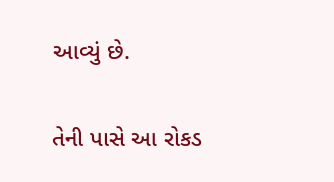આવ્યું છે.

તેની પાસે આ રોકડ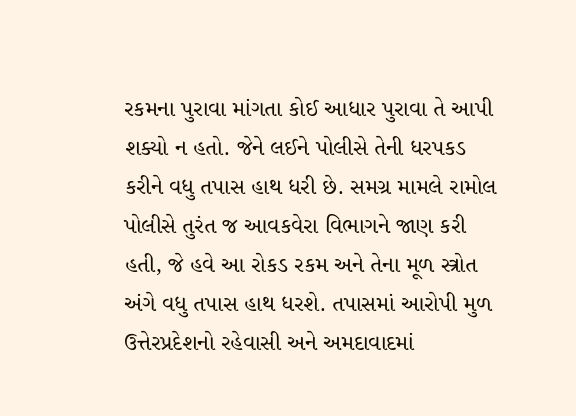રકમના પુરાવા માંગતા કોઈ આધાર પુરાવા તે આપી શક્યો ન હતો. જેને લઈને પોલીસે તેની ધરપકડ કરીને વધુ તપાસ હાથ ધરી છે. સમગ્ર મામલે રામોલ પોલીસે તુરંત જ આવકવેરા વિભાગને જાણ કરી હતી, જે હવે આ રોકડ રકમ અને તેના મૂળ સ્ત્રોત અંગે વધુ તપાસ હાથ ધરશે. તપાસમાં આરોપી મુળ ઉત્તેરપ્રદેશનો રહેવાસી અને અમદાવાદમાં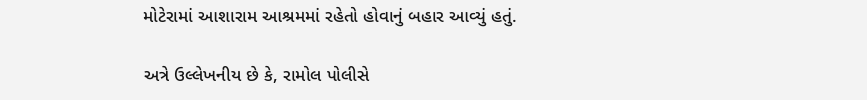મોટેરામાં આશારામ આશ્રમમાં રહેતો હોવાનું બહાર આવ્યું હતું.

અત્રે ઉલ્લેખનીય છે કે, રામોલ પોલીસે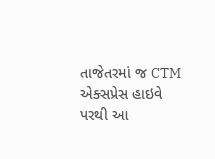તાજેતરમાં જ CTM એક્સપ્રેસ હાઇવે પરથી આ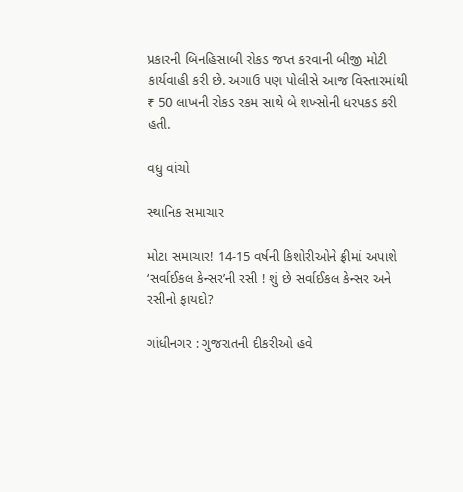પ્રકારની બિનહિસાબી રોકડ જપ્ત કરવાની બીજી મોટી કાર્યવાહી કરી છે. અગાઉ પણ પોલીસે આજ વિસ્તારમાંથી ₹ 50 લાખની રોકડ રકમ સાથે બે શખ્સોની ધરપકડ કરી હતી.

વધુ વાંચો

સ્થાનિક સમાચાર

મોટા સમાચાર! 14-15 વર્ષની કિશોરીઓને ફ્રીમાં અપાશે ‘સર્વાઈકલ કેન્સર’ની રસી ! શું છે સર્વાઈકલ કેન્સર અને રસીનો ફાયદો?

ગાંધીનગર : ગુજરાતની દીકરીઓ હવે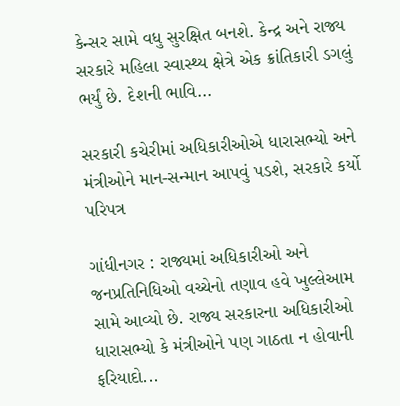કેન્સર સામે વધુ સુરક્ષિત બનશે. કેન્દ્ર અને રાજ્ય સરકારે મહિલા સ્વાસ્થ્ય ક્ષેત્રે એક ક્રાંતિકારી ડગલું ભર્યું છે. દેશની ભાવિ...

સરકારી કચેરીમાં અધિકારીઓએ ધારાસભ્યો અને મંત્રીઓને માન-સન્માન આપવું પડશે, સરકારે કર્યો પરિપત્ર

ગાંધીનગર : રાજ્યમાં અધિકારીઓ અને જનપ્રતિનિધિઓ વચ્ચેનો તણાવ હવે ખુલ્લેઆમ સામે આવ્યો છે. રાજ્ય સરકારના અધિકારીઓ ધારાસભ્યો કે મંત્રીઓને પણ ગાઠતા ન હોવાની ફરિયાદો...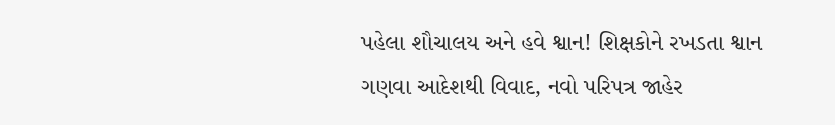પહેલા શૌચાલય અને હવે શ્વાન! શિક્ષકોને રખડતા શ્વાન ગણવા આદેશથી વિવાદ, નવો પરિપત્ર જાહેર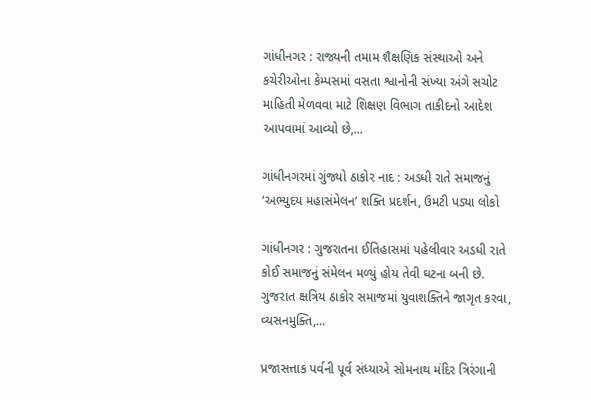ગાંધીનગર : રાજ્યની તમામ શૈક્ષણિક સંસ્થાઓ અને કચેરીઓના કેમ્પસમાં વસતા શ્વાનોની સંખ્યા અંગે સચોટ માહિતી મેળવવા માટે શિક્ષણ વિભાગ તાકીદનો આદેશ આપવામાં આવ્યો છે,...

ગાંધીનગરમાં ગુંજ્યો ઠાકોર નાદ : અડધી રાતે સમાજનું ‘અભ્યુદય મહાસંમેલન’ શક્તિ પ્રદર્શન, ઉમટી પડ્યા લોકો

ગાંધીનગર : ગુજરાતના ઈતિહાસમાં પહેલીવાર અડધી રાતે કોઈ સમાજનું સંમેલન મળ્યું હોય તેવી ઘટના બની છે. ગુજરાત ક્ષત્રિય ઠાકોર સમાજમાં યુવાશક્તિને જાગૃત કરવા, વ્યસનમુક્તિ,...

પ્રજાસત્તાક પર્વની પૂર્વ સંધ્યાએ સોમનાથ મંદિર ત્રિરંગાની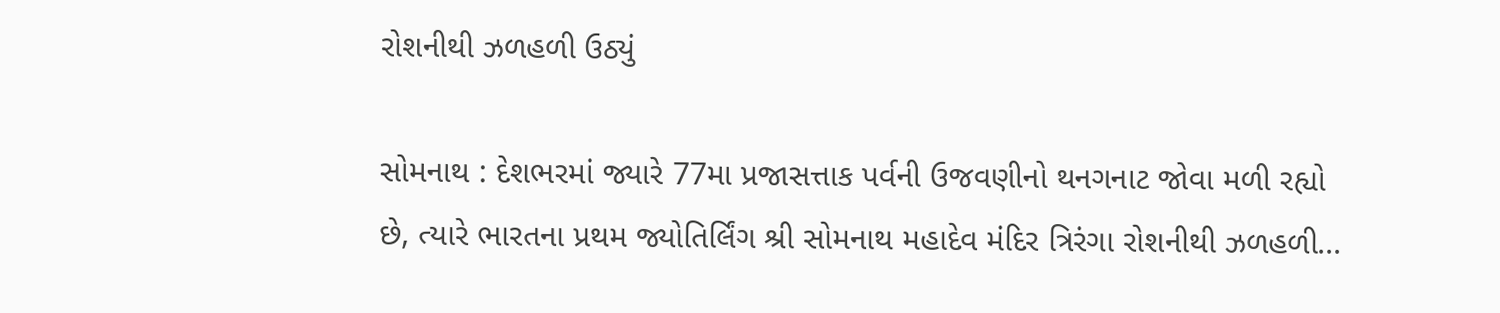રોશનીથી ઝળહળી ઉઠ્યું

સોમનાથ : દેશભરમાં જ્યારે 77મા પ્રજાસત્તાક પર્વની ઉજવણીનો થનગનાટ જોવા મળી રહ્યો છે, ત્યારે ભારતના પ્રથમ જ્યોતિર્લિંગ શ્રી સોમનાથ મહાદેવ મંદિર ત્રિરંગા રોશનીથી ઝળહળી...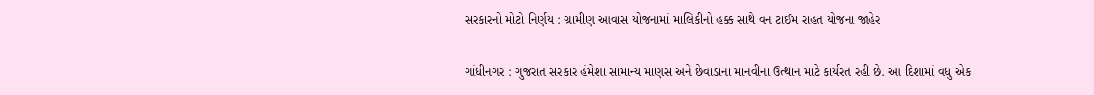સરકારનો મોટો નિર્ણય : ગ્રામીણ આવાસ યોજનામાં માલિકીનો હક્ક સાથે વન ટાઈમ રાહત યોજના જાહેર

ગાંધીનગર : ગુજરાત સરકાર હંમેશા સામાન્ય માણસ અને છેવાડાના માનવીના ઉત્થાન માટે કાર્યરત રહી છે. આ દિશામાં વધુ એક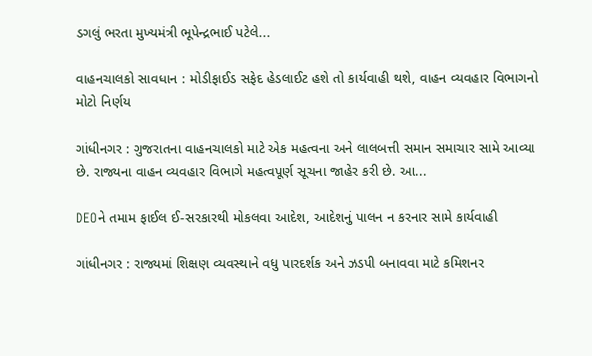ડગલું ભરતા મુખ્યમંત્રી ભૂપેન્દ્રભાઈ પટેલે...

વાહનચાલકો સાવધાન : મોડીફાઈડ સફેદ હેડલાઈટ હશે તો કાર્યવાહી થશે, વાહન વ્યવહાર વિભાગનો મોટો નિર્ણય

ગાંધીનગર : ગુજરાતના વાહનચાલકો માટે એક મહત્વના અને લાલબત્તી સમાન સમાચાર સામે આવ્યા છે. રાજ્યના વાહન વ્યવહાર વિભાગે મહત્વપૂર્ણ સૂચના જાહેર કરી છે. આ...

DEOને તમામ ફાઈલ ઈ-સરકારથી મોકલવા આદેશ, આદેશનું પાલન ન કરનાર સામે કાર્યવાહી

ગાંધીનગર : રાજ્યમાં શિક્ષણ વ્યવસ્થાને વધુ પારદર્શક અને ઝડપી બનાવવા માટે કમિશનર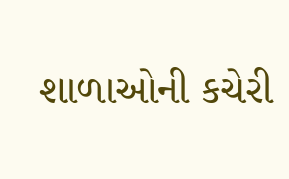શાળાઓની કચેરી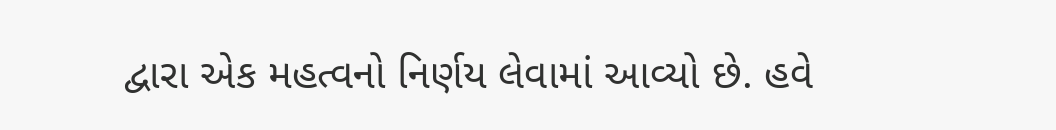દ્વારા એક મહત્વનો નિર્ણય લેવામાં આવ્યો છે. હવે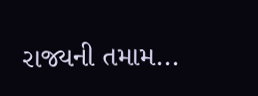રાજ્યની તમામ...